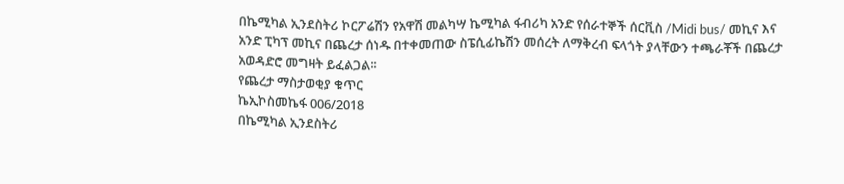በኬሚካል ኢንደስትሪ ኮርፖሬሽን የአዋሽ መልካሣ ኬሚካል ፋብሪካ አንድ የሰራተኞች ሰርቪስ /Midi bus/ መኪና እና አንድ ፒካፕ መኪና በጨረታ ሰነዱ በተቀመጠው ስፔሲፊኬሽን መሰረት ለማቅረብ ፍላጎት ያላቸውን ተጫራቾች በጨረታ አወዳድሮ መግዛት ይፈልጋል፡፡
የጨረታ ማስታወቂያ ቁጥር
ኬኢኮስመኬፋ 006/2018
በኬሚካል ኢንደስትሪ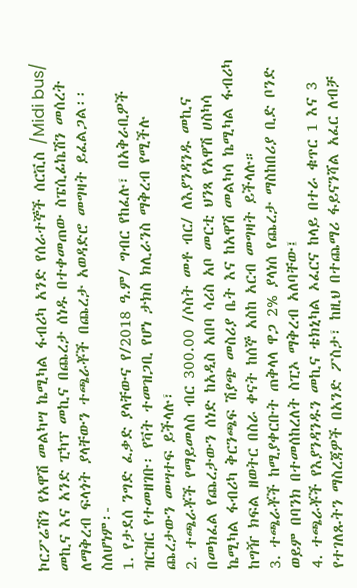ኮርፖሬሽን የአዋሽ መልካሣ ኬሚካል ፋብሪካ አንድ የሰራተኞች ሰርቪስ /Midi bus/ መኪና እና አንድ ፒካፕ መኪና በጨረታ ሰነዱ በተቀመጠው ስፔሲፊኬሽን መሰረት ለማቅረብ ፍላጎት ያላቸውን ተጫራቾች በጨረታ አወዳድሮ መግዛት ይፈልጋል፡፡
ስለሆነም፡-
1. የታደሰ ንግድ ፈቃድ ያላቸውና የ/2018 ዓ.ም/ ግብር የከፈሉ፣ በአቅራቢዎች ዝርዝር የተመዘገቡ፡ የቫት ተመዝጋቢ የሆነ ታክስ ክሊራንስ ማቅረብ የሚችሉ ጨረታውን መሣተፍ ይችላሉ፣
2. ተጫራቾች የማይመለስ ብር 300.00 /ሶስት መቶ ብር/ ለእያንዳንዱ መኪና በመክፈል የጨረታውን ሰነድ ከአዲስ አበባ ሳሪስ አቦ መርቲ ህንጻ የአዋሽ ሀስካሳ ኬሚካል ፋብሪካ ቅርንጫፍ ሽያጭ መስሪያ ቤት እና ከአዋሽ መልካሳ ኬሚካል ፋብሪካ ከግዥ ክፍል ዘወትር በስራ ቀናት ከሰኞ አስከ አርብ መግዛት ይችላሉ።
3. ተጫራቾች ከሚያቀርቡት ጠቅላላ ዋጋ 2% ያላነሰ የጨረታ ማስከበሪያ ቢድ ቦንድ ወይም በባንክ በተመሰከረለት ስፒኦ ማቅረብ አለባቸው፤
4. ተጫራቾች የእያንዳንዱን መኪና ቴክኒካል ኦፈርና ከላይ በተራ ቁጥር 1 እና 3 የተገለጹትን ማስረጃዎች በአንድ ፖስታ፣ ከዚህ በተጨማሪ ፋይናንሻል አፈር ለብቻ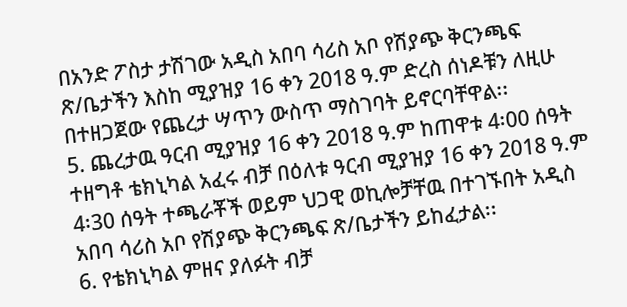በአንድ ፖስታ ታሽገው አዲስ አበባ ሳሪስ አቦ የሽያጭ ቅርንጫፍ ጽ/ቤታችን እስከ ሚያዝያ 16 ቀን 2018 ዓ.ም ድረስ ሰነዶቹን ለዚሁ በተዘጋጀው የጨረታ ሣጥን ውስጥ ማስገባት ይኖርባቸዋል፡፡
5. ጨረታዉ ዓርብ ሚያዝያ 16 ቀን 2018 ዓ.ም ከጠዋቱ 4፡00 ሰዓት ተዘግቶ ቴክኒካል አፈሩ ብቻ በዕለቱ ዓርብ ሚያዝያ 16 ቀን 2018 ዓ.ም 4፡30 ሰዓት ተጫራቾች ወይም ህጋዊ ወኪሎቻቸዉ በተገኙበት አዲስ አበባ ሳሪስ አቦ የሽያጭ ቅርንጫፍ ጽ/ቤታችን ይከፈታል፡፡
6. የቴክኒካል ምዘና ያለፉት ብቻ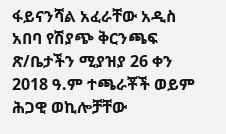ፋይናንሻል አፈራቸው አዲስ አበባ የሽያጭ ቅርንጫፍ ጽ/ቤታችን ሚያዝያ 26 ቀን 2018 ዓ.ም ተጫራቾች ወይም ሕጋዊ ወኪሎቻቸው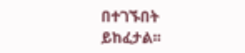በተገኙበት ይከፈታል፡፡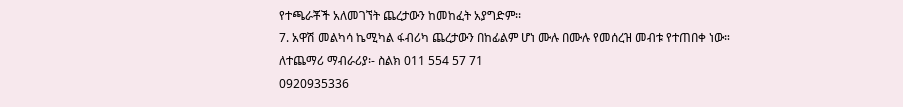የተጫራቾች አለመገኘት ጨረታውን ከመከፈት አያግድም፡፡
7. አዋሽ መልካሳ ኬሚካል ፋብሪካ ጨረታውን በከፊልም ሆነ ሙሉ በሙሉ የመሰረዝ መብቱ የተጠበቀ ነው።
ለተጨማሪ ማብራሪያ፡- ስልክ 011 554 57 71
0920935336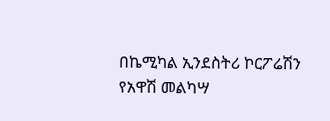በኬሚካል ኢንደስትሪ ኮርፖሬሽን የአዋሽ መልካሣ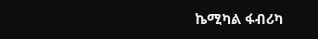ኬሚካል ፋብሪካ